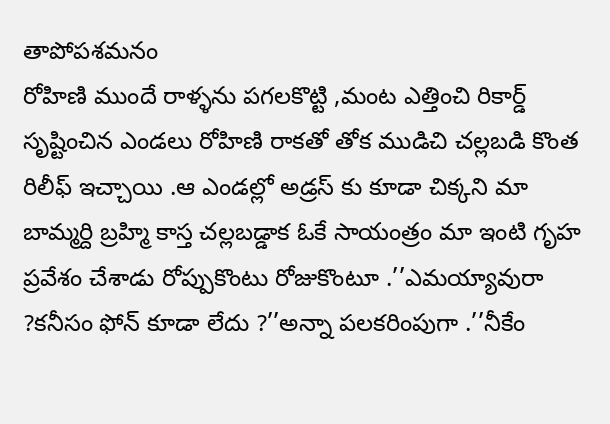తాపోపశమనం
రోహిణి ముందే రాళ్ళను పగలకొట్టి ,మంట ఎత్తించి రికార్డ్ సృష్టించిన ఎండలు రోహిణి రాకతో తోక ముడిచి చల్లబడి కొంత రిలీఫ్ ఇచ్చాయి .ఆ ఎండల్లో అడ్రస్ కు కూడా చిక్కని మా బామ్మర్ది బ్రహ్మి కాస్త చల్లబడ్డాక ఓకే సాయంత్రం మా ఇంటి గృహ ప్రవేశం చేశాడు రోప్పుకొంటు రోజుకొంటూ .’’ఎమయ్యావురా ?కనీసం ఫోన్ కూడా లేదు ?’’అన్నా పలకరింపుగా .’’నీకేం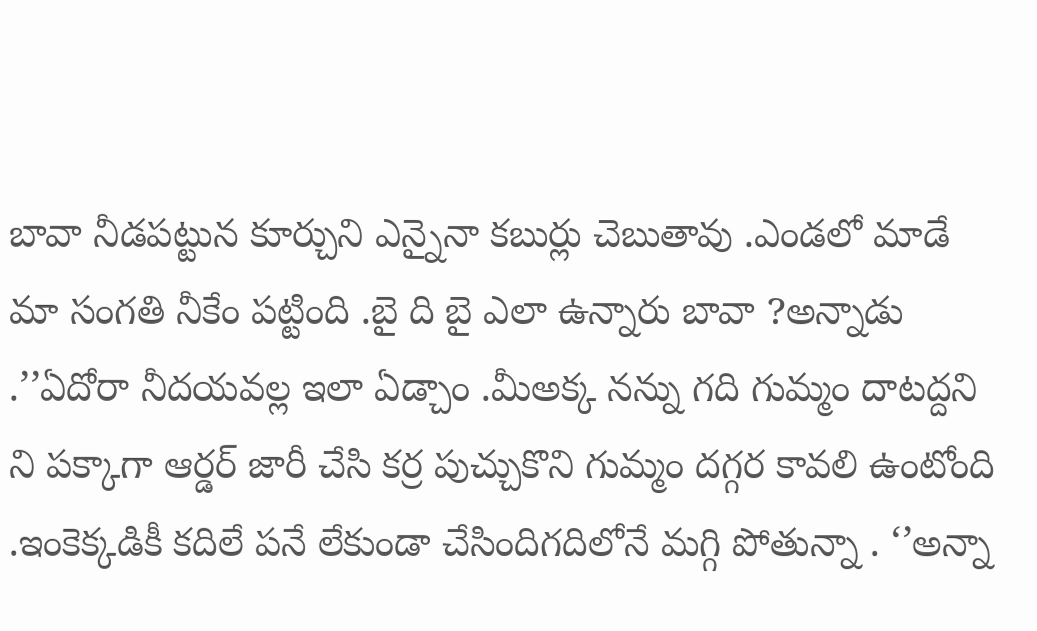బావా నీడపట్టున కూర్చుని ఎన్నైనా కబుర్లు చెబుతావు .ఎండలో మాడే మా సంగతి నీకేం పట్టింది .బై ది బై ఎలా ఉన్నారు బావా ?అన్నాడు .’’ఏదోరా నీదయవల్ల ఇలా ఏడ్చాం .మీఅక్క నన్ను గది గుమ్మం దాటద్దని ని పక్కాగా ఆర్డర్ జారీ చేసి కర్ర పుచ్చుకొని గుమ్మం దగ్గర కావలి ఉంటోంది .ఇంకెక్కడికీ కదిలే పనే లేకుండా చేసిందిగదిలోనే మగ్గి పోతున్నా . ‘’అన్నా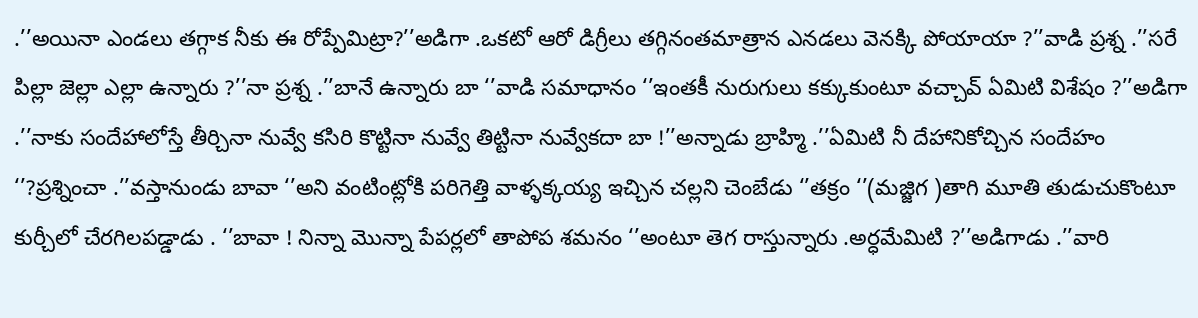.’’అయినా ఎండలు తగ్గాక నీకు ఈ రోప్పేమిట్రా?’’అడిగా .ఒకటో ఆరో డిగ్రీలు తగ్గినంతమాత్రాన ఎనడలు వెనక్కి పోయాయా ?’’వాడి ప్రశ్న .’’సరే పిల్లా జెల్లా ఎల్లా ఉన్నారు ?’’నా ప్రశ్న .’’బానే ఉన్నారు బా ‘’వాడి సమాధానం ‘’ఇంతకీ నురుగులు కక్కుకుంటూ వచ్చావ్ ఏమిటి విశేషం ?’’అడిగా .’’నాకు సందేహాలోస్తే తీర్చినా నువ్వే కసిరి కొట్టినా నువ్వే తిట్టినా నువ్వేకదా బా !’’అన్నాడు బ్రాహ్మి .’’ఏమిటి నీ దేహానికోచ్చిన సందేహం ‘’?ప్రశ్నించా .’’వస్తానుండు బావా ‘’అని వంటింట్లోకి పరిగెత్తి వాళ్ళక్కయ్య ఇచ్చిన చల్లని చెంబేడు ‘’తక్రం ‘’(మజ్జిగ )తాగి మూతి తుడుచుకొంటూ కుర్చీలో చేరగిలపడ్డాడు . ‘’బావా ! నిన్నా మొన్నా పేపర్లలో తాపోప శమనం ‘’అంటూ తెగ రాస్తున్నారు .అర్ధమేమిటి ?’’అడిగాడు .’’వారి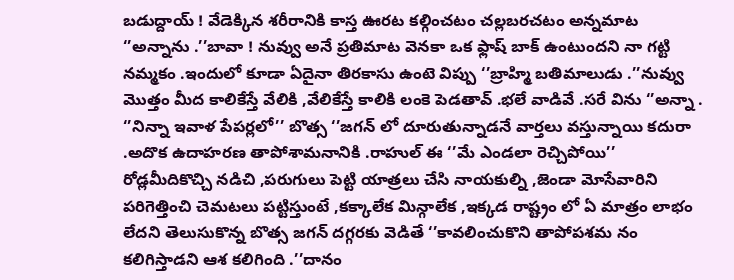బడుద్దాయ్ ! వేడెక్కిన శరీరానికి కాస్త ఊరట కల్గించటం చల్లబరచటం అన్నమాట ‘’అన్నాను .’’బావా ! నువ్వు అనే ప్రతిమాట వెనకా ఒక ఫ్లాష్ బాక్ ఉంటుందని నా గట్టి నమ్మకం .ఇందులో కూడా ఏదైనా తిరకాసు ఉంటె విప్పు ‘’బ్రాహ్మి బతిమాలుడు .’’నువ్వు మొత్తం మీద కాలికేస్తే వేలికి ,వేలికేస్తే కాలికి లంకె పెడతావ్ .భలే వాడివే .సరే విను ‘’అన్నా .
‘’నిన్నా ఇవాళ పేపర్లలో’’ బొత్స ‘’జగన్ లో దూరుతున్నాడనే వార్తలు వస్తున్నాయి కదురా .అదొక ఉదాహరణ తాపోశామనానికి .రాహుల్ ఈ ‘’మే ఎండలా రెచ్చిపోయి’’ రోడ్లమీదికొచ్చి నడిచి ,పరుగులు పెట్టి యాత్రలు చేసి నాయకుల్ని ,జెండా మోసేవారిని పరిగెత్తించి చెమటలు పట్టిస్తుంటే ,కక్కాలేక మిన్గాలేక ,ఇక్కడ రాష్ట్రం లో ఏ మాత్రం లాభం లేదని తెలుసుకొన్న బొత్స జగన్ దగ్గరకు వెడితే ‘’కావలించుకొని తాపోపశమ నం కలిగిస్తాడని ఆశ కలిగింది .’’దానం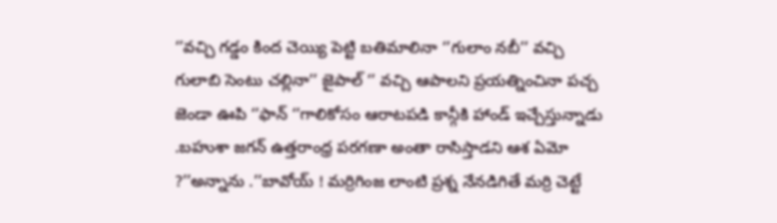‘’వచ్చి గడ్డం కింద చెయ్యి పెట్టి బతిమాలినా ‘’గులాం నబీ’’ వచ్చి గులాబి సెంటు చల్లినా’’ జైపాల్ ‘’ వచ్చి ఆపాలని ప్రయత్నించినా పచ్చ జెండా ఊపి ‘’ఫాన్ ‘’గాలికోసం ఆరాటపడి కాన్గీకి హాండ్ ఇచ్చేస్తున్నాడు .బహుశా జగన్ ఉత్తరాంధ్ర పరగణా అంతా రాసిస్తాడని ఆశ ఏమో ?’’అన్నాను .’’బావోయ్ ! మర్రిగింజ లాంటి ప్రశ్న నేనడిగితే మర్రి చెట్టే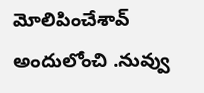మోలిపించేశావ్ అందులోంచి .నువ్వు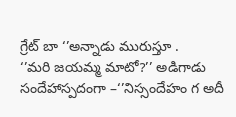గ్రేట్ బా ‘’అన్నాడు మురుస్తూ .
‘’మరి జయమ్మ మాటో?’’ అడిగాడు సందేహాస్పదంగా –‘’నిస్సందేహం గ అదీ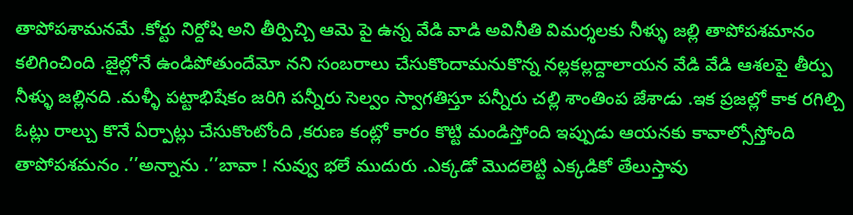తాపోపశామనమే .కోర్టు నిర్దోషి అని తీర్పిచ్చి ఆమె పై ఉన్న వేడి వాడి అవినీతి విమర్శలకు నీళ్ళు జల్లి తాపోపశమానం కలిగించింది .జైల్లోనే ఉండిపోతుందేమో నని సంబరాలు చేసుకొందామనుకొన్న నల్లకల్లద్దాలాయన వేడి వేడి ఆశలపై తీర్పు నీళ్ళు జల్లినది .మళ్ళీ పట్టాభిషేకం జరిగి పన్నీరు సెల్వం స్వాగతిస్తూ పన్నీరు చల్లి శాంతింప జేశాడు .ఇక ప్రజల్లో కాక రగిల్చి ఓట్లు రాల్చు కొనే ఏర్పాట్లు చేసుకొంటోంది ,కరుణ కంట్లో కారం కొట్టి మండిస్తోంది ఇప్పుడు ఆయనకు కావాల్సోస్తోంది తాపోపశమనం .’’అన్నాను .’’బావా ! నువ్వు భలే ముదురు .ఎక్కడో మొదలెట్టి ఎక్కడికో తేలుస్తావు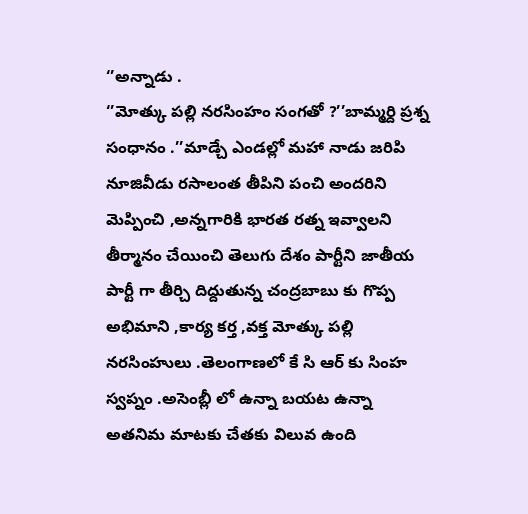‘’అన్నాడు .
‘’మోత్కు పల్లి నరసింహం సంగతో ?’’బామ్మర్ది ప్రశ్న సంధానం .’’మాడ్చే ఎండల్లో మహా నాడు జరిపి నూజివీడు రసాలంత తీపిని పంచి అందరిని మెప్పించి ,అన్నగారికి భారత రత్న ఇవ్వాలని తీర్మానం చేయించి తెలుగు దేశం పార్టీని జాతీయ పార్టీ గా తీర్చి దిద్దుతున్న చంద్రబాబు కు గొప్ప అభిమాని ,కార్య కర్త ,వక్త మోత్కు పల్లి నరసింహులు .తెలంగాణలో కే సి ఆర్ కు సింహ స్వప్నం .అసెంబ్లీ లో ఉన్నా బయట ఉన్నా అతనిమ మాటకు చేతకు విలువ ఉంది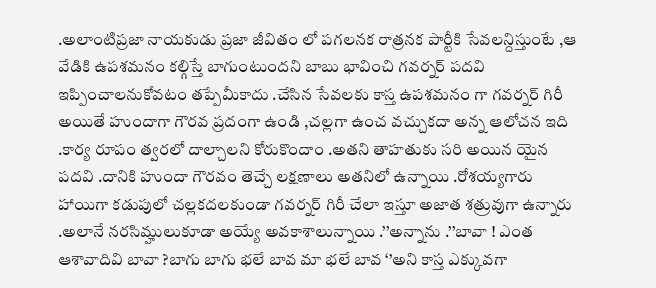.అలాంటిప్రజా నాయకుడు ప్రజా జీవితం లో పగలనక రాత్రనక పార్టీకి సేవలన్దిస్తుంటే ,ఆ వేడికి ఉపశమనం కల్గిస్తే బాగుంటుందని బాబు భావించి గవర్నర్ పదవి ఇప్పించాలనుకోవటం తప్పేమీకాదు .చేసిన సేవలకు కాస్త ఉపశమనం గా గవర్నర్ గిరీ అయితే హుందాగా గౌరవ ప్రదంగా ఉండి ,చల్లగా ఉంచ వచ్చుకదా అన్న ఆలోచన ఇది .కార్య రూపం త్వరలో దాల్చాలని కోరుకొందాం .అతని తాహతుకు సరి అయిన యైన పదవి .దానికి హుందా గౌరవం తెచ్చే లక్షణాలు అతనిలో ఉన్నాయి .రోశయ్యగారు హాయిగా కడుపులో చల్లకదలకుండా గవర్నర్ గిరీ చేలా ఇస్తూ అజాత శత్రువుగా ఉన్నారు .అలానే నరసిమ్హులుకూడా అయ్యే అవకాశాలున్నాయి .’’అన్నాను .’’బావా ! ఎంత ఆశావాదివి బావా ?బాగు బాగు భలే బావ మా భలే బావ ‘’అని కాస్త ఎక్కువగా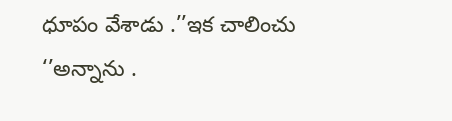ధూపం వేశాడు .’’ఇక చాలించు ‘’అన్నాను .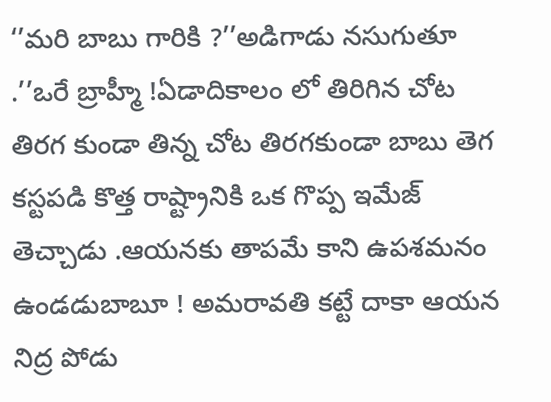‘’మరి బాబు గారికి ?’’అడిగాడు నసుగుతూ .’’ఒరే బ్రాహ్మీ !ఏడాదికాలం లో తిరిగిన చోట తిరగ కుండా తిన్న చోట తిరగకుండా బాబు తెగ కస్టపడి కొత్త రాష్ట్రానికి ఒక గొప్ప ఇమేజ్ తెచ్చాడు .ఆయనకు తాపమే కాని ఉపశమనం ఉండడుబాబూ ! అమరావతి కట్టే దాకా ఆయన నిద్ర పోడు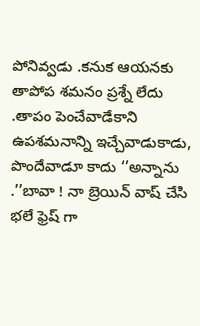పోనివ్వడు .కనుక ఆయనకు తాపోప శమనం ప్రశ్నే లేదు .తాపం పెంచేవాడేకాని ఉపశమనాన్ని ఇచ్చేవాడుకాడు, పొందేవాడూ కాదు ‘’అన్నాను .’’బావా ! నా బ్రెయిన్ వాష్ చేసి భలే ఫ్రెష్ గా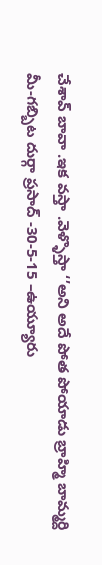చేశావ్ బావా .ఇక వస్తా .వెళ్ళొస్తా ‘’అని అదే పోత పోయాడు బ్రాహ్మి బామ్మర్ది
మీ-గబ్బిట దుర్గా ప్రసాద్ -30-5-15 –ఉయ్యూరు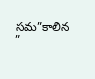సమ”కాలిన ”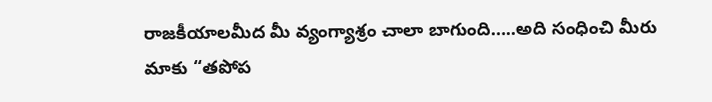రాజకీయాలమీద మీ వ్యంగ్యాశ్రం చాలా బాగుంది…..అది సంధించి మీరు మాకు “తపోప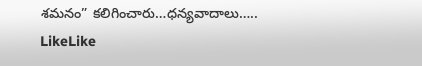శమనం” కలిగించారు…ధన్యవాదాలు…..
LikeLike